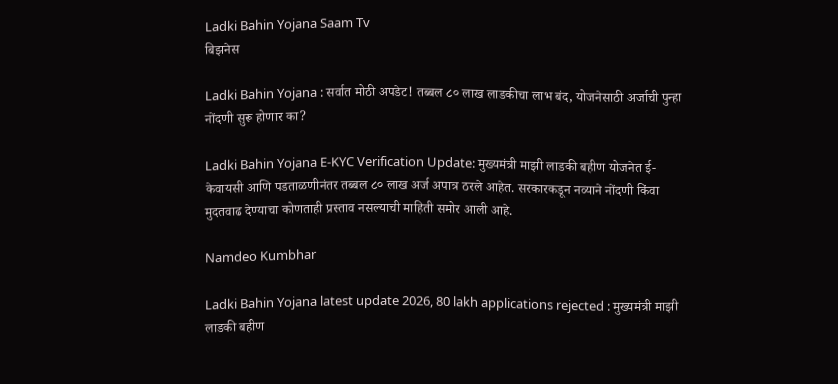Ladki Bahin Yojana Saam Tv
बिझनेस

Ladki Bahin Yojana : सर्वात मोठी अपडेट! तब्बल ८० लाख लाडकीचा लाभ बंद, योजनेसाठी अर्जाची पुन्हा नोंदणी सुरू होणार का?

Ladki Bahin Yojana E-KYC Verification Update: मुख्यमंत्री माझी लाडकी बहीण योजनेत ई-केवायसी आणि पडताळणीनंतर तब्बल ८० लाख अर्ज अपात्र ठरले आहेत. सरकारकडून नव्याने नोंदणी किंवा मुदतवाढ देण्याचा कोणताही प्रस्ताव नसल्याची माहिती समोर आली आहे.

Namdeo Kumbhar

Ladki Bahin Yojana latest update 2026, 80 lakh applications rejected : मुख्यमंत्री माझी लाडकी बहीण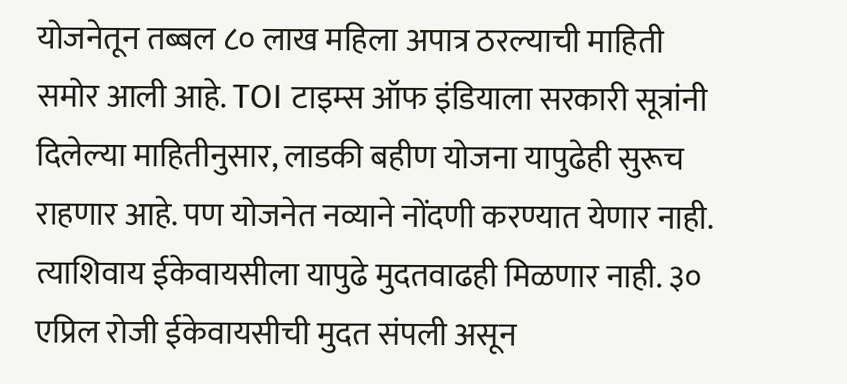योजनेतून तब्बल ८० लाख महिला अपात्र ठरल्याची माहिती समोर आली आहे. TOI टाइम्स ऑफ इंडियाला सरकारी सूत्रांनी दिलेल्या माहितीनुसार, लाडकी बहीण योजना यापुढेही सुरूच राहणार आहे. पण योजनेत नव्याने नोंदणी करण्यात येणार नाही. त्याशिवाय ईकेवायसीला यापुढे मुदतवाढही मिळणार नाही. ३० एप्रिल रोजी ईकेवायसीची मुदत संपली असून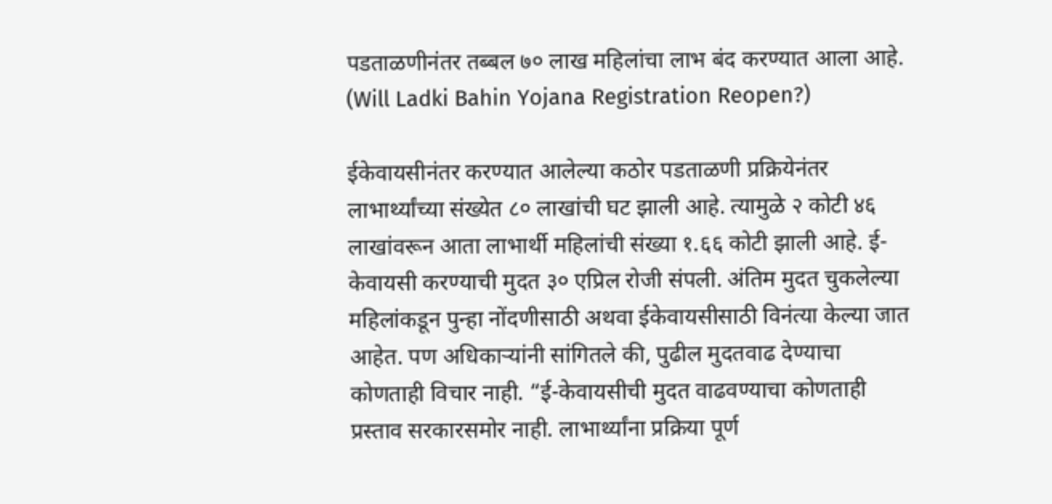पडताळणीनंतर तब्बल ७० लाख महिलांचा लाभ बंद करण्यात आला आहे. (Will Ladki Bahin Yojana Registration Reopen?)

ईकेवायसीनंतर करण्यात आलेल्या कठोर पडताळणी प्रक्रियेनंतर लाभार्थ्यांच्या संख्येत ८० लाखांची घट झाली आहे. त्यामुळे २ कोटी ४६ लाखांवरून आता लाभार्थी महिलांची संख्या १.६६ कोटी झाली आहे. ई-केवायसी करण्याची मुदत ३० एप्रिल रोजी संपली. अंतिम मुदत चुकलेल्या महिलांकडून पुन्हा नोंदणीसाठी अथवा ईकेवायसीसाठी विनंत्या केल्या जात आहेत. पण अधिकाऱ्यांनी सांगितले की, पुढील मुदतवाढ देण्याचा कोणताही विचार नाही. “ई-केवायसीची मुदत वाढवण्याचा कोणताही प्रस्ताव सरकारसमोर नाही. लाभार्थ्यांना प्रक्रिया पूर्ण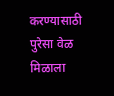करण्यासाठी पुरेसा वेळ मिळाला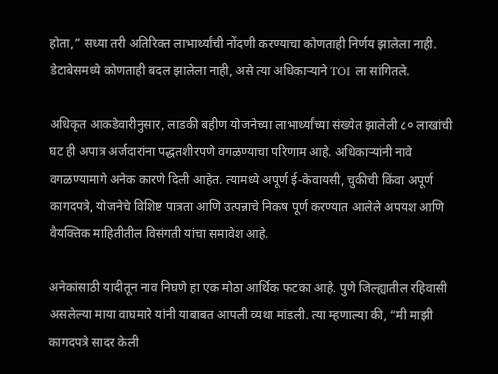होता,” सध्या तरी अतिरिक्त लाभार्थ्यांची नोंदणी करण्याचा कोणताही निर्णय झालेला नाही. डेटाबेसमध्ये कोणताही बदल झालेला नाही, असे त्या अधिकाऱ्याने TOI ला सांगितले.

अधिकृत आकडेवारीनुसार, लाडकी बहीण योजनेच्या लाभार्थ्यांच्या संख्येत झालेली ८० लाखांची घट ही अपात्र अर्जदारांना पद्धतशीरपणे वगळण्याचा परिणाम आहे. अधिकाऱ्यांनी नावे वगळण्यामागे अनेक कारणे दिली आहेत. त्यामध्ये अपूर्ण ई-केवायसी, चुकीची किंवा अपूर्ण कागदपत्रे, योजनेचे विशिष्ट पात्रता आणि उत्पन्नाचे निकष पूर्ण करण्यात आलेले अपयश आणि वैयक्तिक माहितीतील विसंगती यांचा समावेश आहे.

अनेकांसाठी यादीतून नाव निघणे हा एक मोठा आर्थिक फटका आहे. पुणे जिल्ह्यातील रहिवासी असलेल्या माया वाघमारे यांनी याबाबत आपली व्यथा मांडली. त्या म्हणाल्या की, “मी माझी कागदपत्रे सादर केली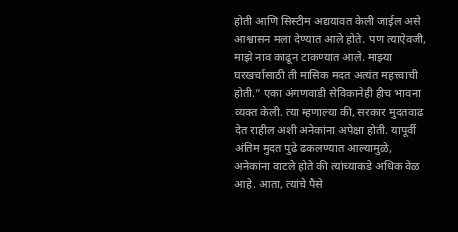होती आणि सिस्टीम अद्ययावत केली जाईल असे आश्वासन मला देण्यात आले होते. पण त्याऐवजी, माझे नाव काढून टाकण्यात आले. माझ्या घरखर्चासाठी ती मासिक मदत अत्यंत महत्त्वाची होती.” एका अंगणवाडी सेविकानेही हीच भावना व्यक्त केली. त्या म्हणाल्या की, सरकार मुदतवाढ देत राहील अशी अनेकांना अपेक्षा होती. यापूर्वी अंतिम मुदत पुढे ढकलण्यात आल्यामुळे, अनेकांना वाटले होते की त्यांच्याकडे अधिक वेळ आहे. आता, त्यांचे पैसे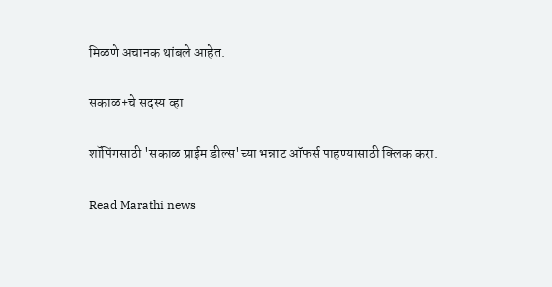मिळणे अचानक थांबले आहेत.

सकाळ+चे सदस्य व्हा

शॉपिंगसाठी 'सकाळ प्राईम डील्स'च्या भन्नाट ऑफर्स पाहण्यासाठी क्लिक करा.

Read Marathi news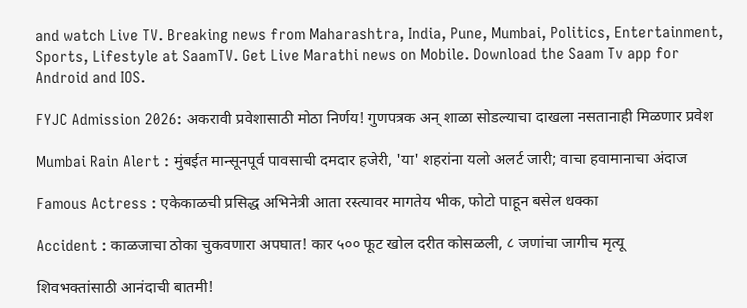and watch Live TV. Breaking news from Maharashtra, India, Pune, Mumbai, Politics, Entertainment, Sports, Lifestyle at SaamTV. Get Live Marathi news on Mobile. Download the Saam Tv app for Android and IOS.

FYJC Admission 2026: अकरावी प्रवेशासाठी मोठा निर्णय! गुणपत्रक अन् शाळा सोडल्याचा दाखला नसतानाही मिळणार प्रवेश

Mumbai Rain Alert : मुंबईत मान्सूनपूर्व पावसाची दमदार हजेरी, 'या' शहरांना यलो अलर्ट जारी; वाचा हवामानाचा अंदाज

Famous Actress : एकेकाळची प्रसिद्ध अभिनेत्री आता रस्त्यावर मागतेय भीक, फोटो पाहून बसेल धक्का

Accident : काळजाचा ठोका चुकवणारा अपघात! कार ५०० फूट खोल दरीत कोसळली, ८ जणांचा जागीच मृत्यू

शिवभक्तांसाठी आनंदाची बातमी!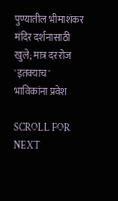पुण्यातील भीमाशंकर मंदिर दर्शनासाठी खुले; मात्र दररोज 'इतक्याच' भाविकांना प्रवेश

SCROLL FOR NEXT